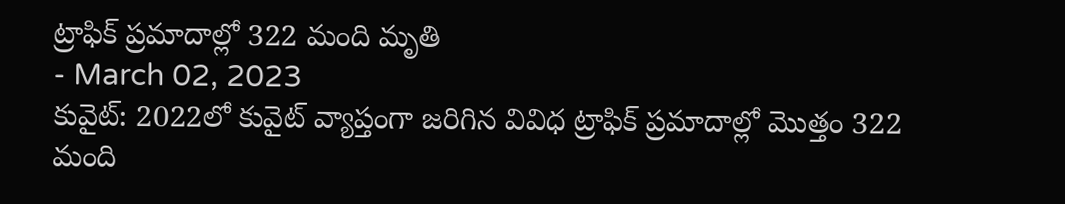ట్రాఫిక్ ప్రమాదాల్లో 322 మంది మృతి
- March 02, 2023
కువైట్: 2022లో కువైట్ వ్యాప్తంగా జరిగిన వివిధ ట్రాఫిక్ ప్రమాదాల్లో మొత్తం 322 మంది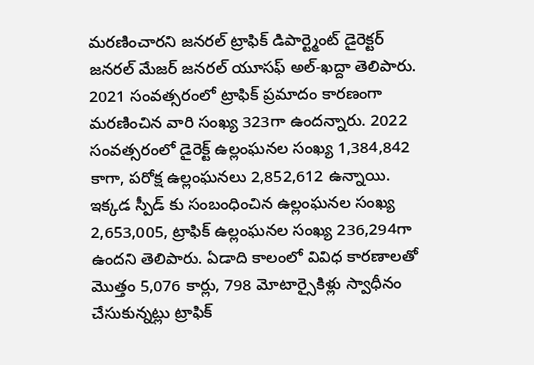మరణించారని జనరల్ ట్రాఫిక్ డిపార్ట్మెంట్ డైరెక్టర్ జనరల్ మేజర్ జనరల్ యూసఫ్ అల్-ఖద్దా తెలిపారు. 2021 సంవత్సరంలో ట్రాఫిక్ ప్రమాదం కారణంగా మరణించిన వారి సంఖ్య 323గా ఉందన్నారు. 2022 సంవత్సరంలో డైరెక్ట్ ఉల్లంఘనల సంఖ్య 1,384,842 కాగా, పరోక్ష ఉల్లంఘనలు 2,852,612 ఉన్నాయి. ఇక్కడ స్పీడ్ కు సంబంధించిన ఉల్లంఘనల సంఖ్య 2,653,005, ట్రాఫిక్ ఉల్లంఘనల సంఖ్య 236,294గా ఉందని తెలిపారు. ఏడాది కాలంలో వివిధ కారణాలతో మొత్తం 5,076 కార్లు, 798 మోటార్సైకిళ్లు స్వాధీనం చేసుకున్నట్లు ట్రాఫిక్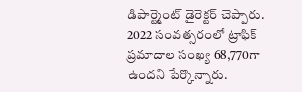డిపార్ట్మెంట్ డైరెక్టర్ చెప్పారు. 2022 సంవత్సరంలో ట్రాఫిక్ ప్రమాదాల సంఖ్య 68,770గా ఉందని పేర్కొన్నారు.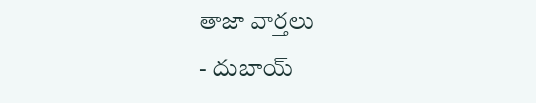తాజా వార్తలు
- దుబాయ్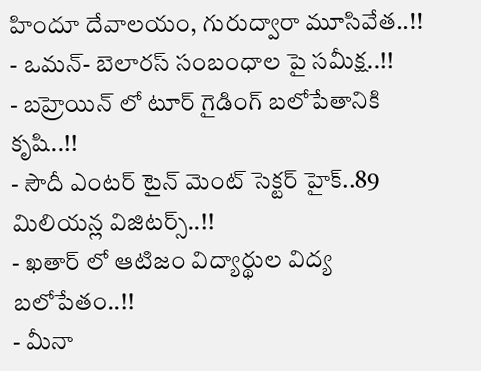హిందూ దేవాలయం, గురుద్వారా మూసివేత..!!
- ఒమన్- బెలారస్ సంబంధాల పై సమీక్ష..!!
- బహ్రెయిన్ లో టూర్ గైడింగ్ బలోపేతానికి కృషి..!!
- సౌదీ ఎంటర్ టైన్ మెంట్ సెక్టర్ హైక్..89 మిలియన్ల విజిటర్స్..!!
- ఖతార్ లో ఆటిజం విద్యార్థుల విద్య బలోపేతం..!!
- మీనా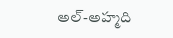అల్-అహ్మది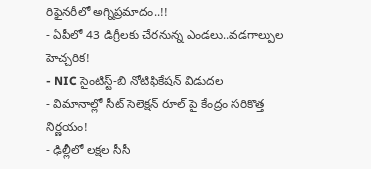రిఫైనరీలో అగ్నిప్రమాదం..!!
- ఏపీలో 43 డిగ్రీలకు చేరనున్న ఎండలు..వడగాల్పుల హెచ్చరిక!
- NIC సైంటిస్ట్-బి నోటిఫికేషన్ విడుదల
- విమానాల్లో సీట్ సెలెక్షన్ రూల్ పై కేంద్రం సరికొత్త నిర్ణయం!
- ఢిల్లీలో లక్షల సీసీ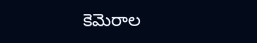కెమెరాల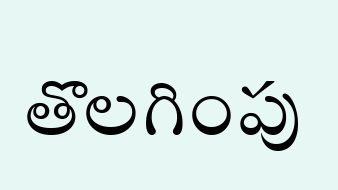తొలగింపు